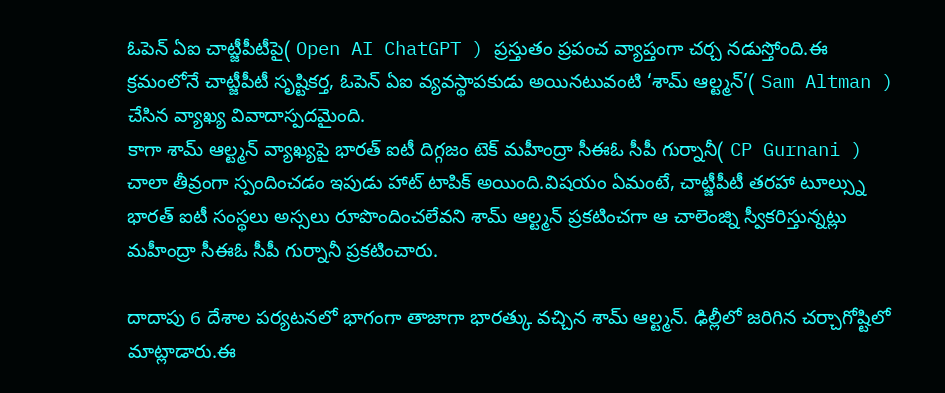ఓపెన్ ఏఐ చాట్జీపీటీపై( Open AI ChatGPT ) ప్రస్తుతం ప్రపంచ వ్యాప్తంగా చర్చ నడుస్తోంది.ఈ క్రమంలోనే చాట్జీపీటీ సృష్టికర్త, ఓపెన్ ఏఐ వ్యవస్థాపకుడు అయినటువంటి ‘శామ్ ఆల్ట్మన్’( Sam Altman ) చేసిన వ్యాఖ్య వివాదాస్పదమైంది.
కాగా శామ్ ఆల్ట్మన్ వ్యాఖ్యపై భారత్ ఐటీ దిగ్గజం టెక్ మహీంద్రా సీఈఓ సీపీ గుర్నానీ( CP Gurnani ) చాలా తీవ్రంగా స్పందించడం ఇపుడు హాట్ టాపిక్ అయింది.విషయం ఏమంటే, చాట్జీపీటీ తరహా టూల్స్ను భారత్ ఐటీ సంస్థలు అస్సలు రూపొందించలేవని శామ్ ఆల్ట్మన్ ప్రకటించగా ఆ చాలెంజ్ని స్వీకరిస్తున్నట్లు మహీంద్రా సీఈఓ సీపీ గుర్నానీ ప్రకటించారు.

దాదాపు 6 దేశాల పర్యటనలో భాగంగా తాజాగా భారత్కు వచ్చిన శామ్ ఆల్ట్మన్. ఢిల్లీలో జరిగిన చర్చాగోష్టిలో మాట్లాడారు.ఈ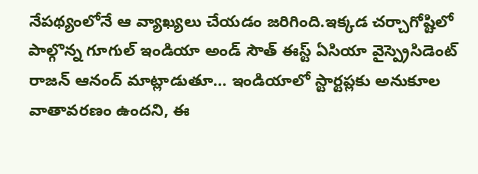నేపథ్యంలోనే ఆ వ్యాఖ్యలు చేయడం జరిగింది.ఇక్కడ చర్చాగోష్టిలో పాల్గొన్న గూగుల్ ఇండియా అండ్ సౌత్ ఈస్ట్ ఏసియా వైస్ప్రెసిడెంట్ రాజన్ ఆనంద్ మాట్లాడుతూ… ఇండియాలో స్టార్టప్లకు అనుకూల వాతావరణం ఉందని, ఈ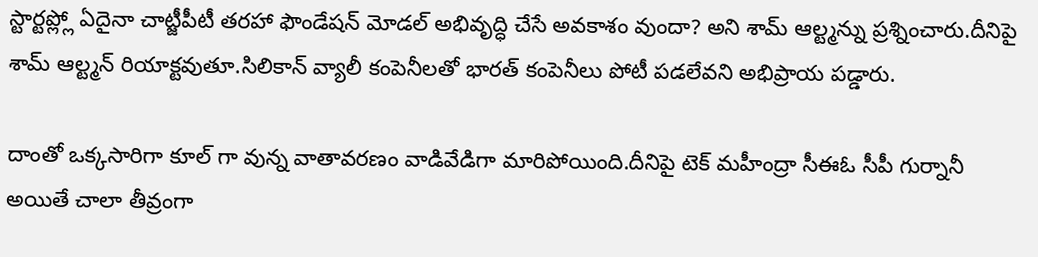స్టార్టప్ల్లో ఏదైనా చాట్జీపీటీ తరహా ఫౌండేషన్ మోడల్ అభివృద్ధి చేసే అవకాశం వుందా? అని శామ్ ఆల్ట్మన్ను ప్రశ్నించారు.దీనిపై శామ్ ఆల్ట్మన్ రియాక్టవుతూ.సిలికాన్ వ్యాలీ కంపెనీలతో భారత్ కంపెనీలు పోటీ పడలేవని అభిప్రాయ పడ్డారు.

దాంతో ఒక్కసారిగా కూల్ గా వున్న వాతావరణం వాడివేడిగా మారిపోయింది.దీనిపై టెక్ మహీంద్రా సీఈఓ సీపీ గుర్నానీ అయితే చాలా తీవ్రంగా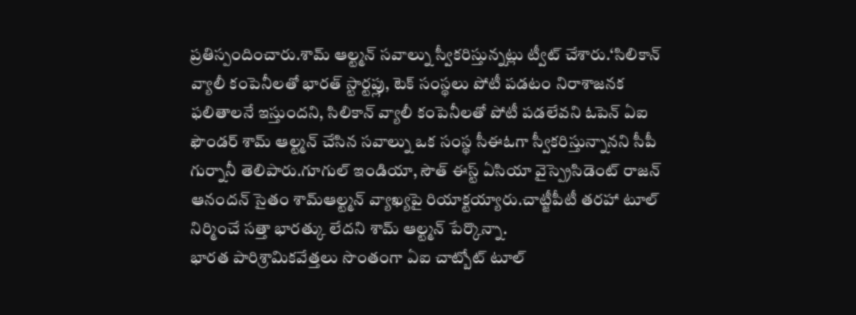ప్రతిస్పందించారు.శామ్ ఆల్ట్మన్ సవాల్ను స్వీకరిస్తున్నట్లు ట్వీట్ చేశారు.‘సిలికాన్ వ్యాలీ కంపెనీలతో భారత్ స్టార్టప్లు, టెక్ సంస్థలు పోటీ పడటం నిరాశాజనక ఫలితాలనే ఇస్తుందని, సిలికాన్ వ్యాలీ కంపెనీలతో పోటీ పడలేవని ఓపెన్ ఏఐ ఫౌండర్ శామ్ ఆల్ట్మన్ చేసిన సవాల్ను ఒక సంస్థ సీఈఓగా స్వీకరిస్తున్నానని సీపీ గుర్నానీ తెలిపారు.గూగుల్ ఇండియా, సౌత్ ఈస్ట్ ఏసియా వైస్ప్రెసిడెంట్ రాజన్ ఆనందన్ సైతం శామ్ఆల్ట్మన్ వ్యాఖ్యపై రియాక్టయ్యారు.చాట్జీపీటీ తరహా టూల్ నిర్మించే సత్తా భారత్కు లేదని శామ్ ఆల్ట్మన్ పేర్కొన్నా.
భారత పారిశ్రామికవేత్తలు సొంతంగా ఏఐ చాట్బోట్ టూల్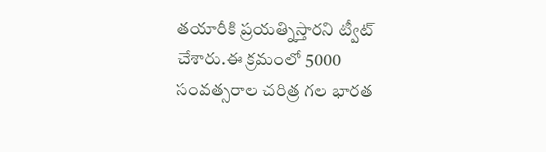తయారీకి ప్రయత్నిస్తారని ట్వీట్ చేశారు.ఈ క్రమంలో 5000 సంవత్సరాల చరిత్ర గల భారత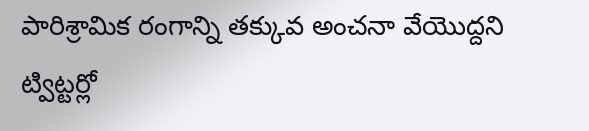పారిశ్రామిక రంగాన్ని తక్కువ అంచనా వేయొద్దని ట్విట్టర్లో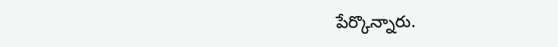పేర్కొన్నారు.